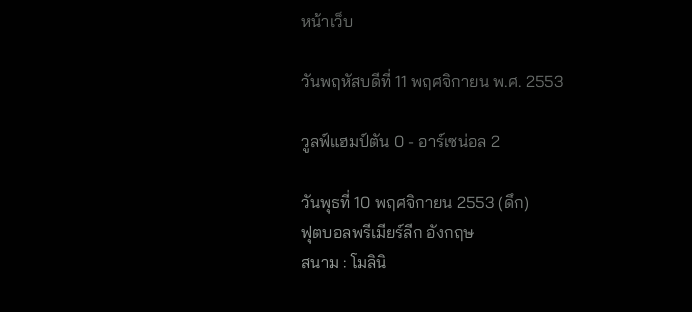หน้าเว็บ

วันพฤหัสบดีที่ 11 พฤศจิกายน พ.ศ. 2553

วูลฟ์แฮมป์ตัน 0 - อาร์เซน่อล 2

วันพุธที่ 10 พฤศจิกายน 2553 (ดึก)
ฟุตบอลพรีเมียร์ลีก อังกฤษ
สนาม : โมลินิ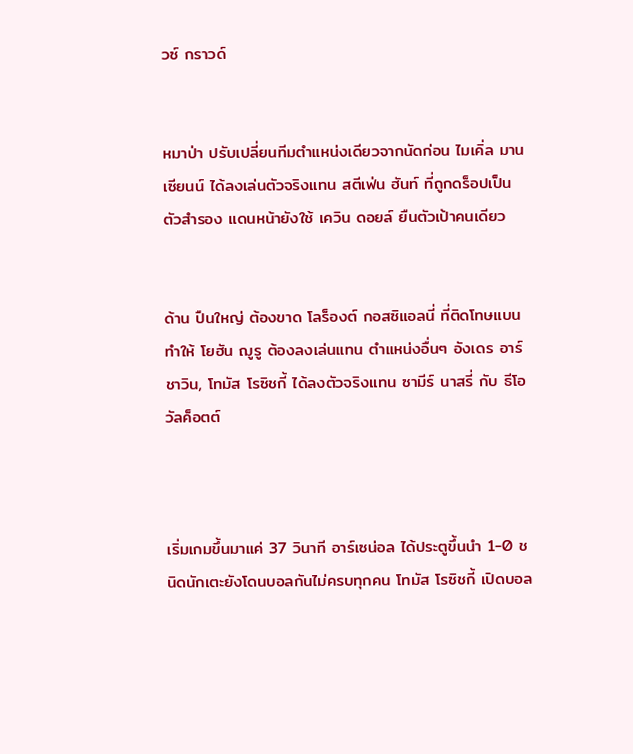วซ์ กราวด์


หมาป่า ปรับเปลี่ยนทีมตำแหน่งเดียวจากนัดก่อน ไมเคิ่ล มานเซียนน์ ได้ลงเล่นตัวจริงแทน สตีเฟ่น ฮันท์ ที่ถูกดร็อปเป็นตัวสำรอง แดนหน้ายังใช้ เควิน ดอยล์ ยืนตัวเป้าคนเดียว


ด้าน ปืนใหญ่ ต้องขาด โลร็องต์ กอสซิแอลนี่ ที่ติดโทษแบน ทำให้ โยฮัน ฌูรู ต้องลงเล่นแทน ตำแหน่งอื่นๆ อังเดร อาร์ชาวิน, โทมัส โรซิชกี้ ได้ลงตัวจริงแทน ซามีร์ นาสรี่ กับ ธีโอ วัลค็อตต์



เริ่มเกมขึ้นมาแค่ 37 วินาที อาร์เซน่อล ได้ประตูขึ้นนำ 1-0 ชนิดนักเตะยังโดนบอลกันไม่ครบทุกคน โทมัส โรซิชกี้ เปิดบอล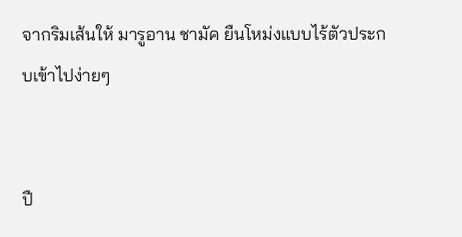จากริมเส้นให้ มารูอาน ชามัค ยืนโหม่งแบบไร้ตัวประกบเข้าไปง่ายๆ


ปื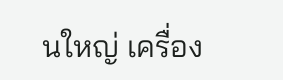นใหญ่ เครื่อง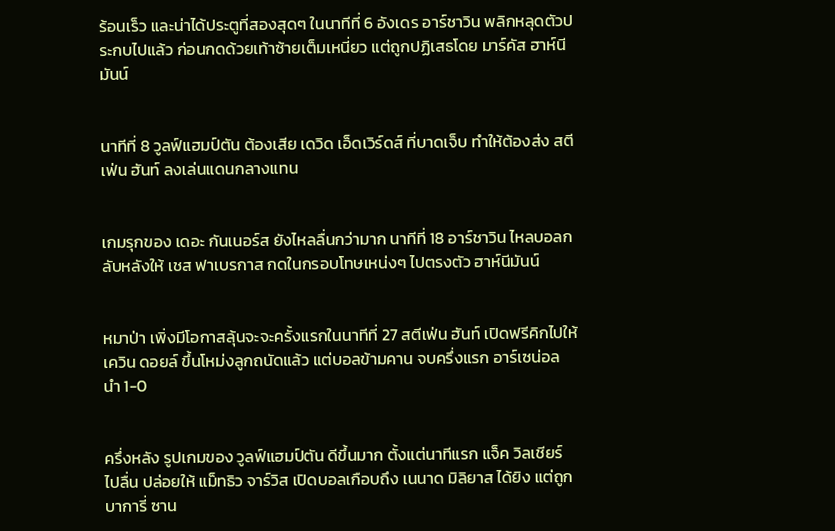ร้อนเร็ว และน่าได้ประตูที่สองสุดๆ ในนาทีที่ 6 อังเดร อาร์ชาวิน พลิกหลุดตัวประกบไปแล้ว ก่อนกดด้วยเท้าซ้ายเต็มเหนี่ยว แต่ถูกปฏิเสธโดย มาร์คัส ฮาห์นีมันน์


นาทีที่ 8 วูลฟ์แฮมป์ตัน ต้องเสีย เดวิด เอ็ดเวิร์ดส์ ที่บาดเจ็บ ทำให้ต้องส่ง สตีเฟ่น ฮันท์ ลงเล่นแดนกลางแทน


เกมรุกของ เดอะ กันเนอร์ส ยังไหลลื่นกว่ามาก นาทีที่ 18 อาร์ชาวิน ไหลบอลกลับหลังให้ เชส ฟาเบรกาส กดในกรอบโทษเหน่งๆ ไปตรงตัว ฮาห์นีมันน์


หมาป่า เพิ่งมีโอกาสลุ้นจะจะครั้งแรกในนาทีที่ 27 สตีเฟ่น ฮันท์ เปิดฟรีคิกไปให้ เควิน ดอยล์ ขึ้นโหม่งลูกถนัดแล้ว แต่บอลข้ามคาน จบครึ่งแรก อาร์เซน่อล นำ 1-0


ครึ่งหลัง รูปเกมของ วูลฟ์แฮมป์ตัน ดีขึ้นมาก ตั้งแต่นาทีแรก แจ็ค วิลเชียร์ ไปลื่น ปล่อยให้ แม็ทธิว จาร์วิส เปิดบอลเกือบถึง เนนาด มิลิยาส ได้ยิง แต่ถูก บาการี่ ซาน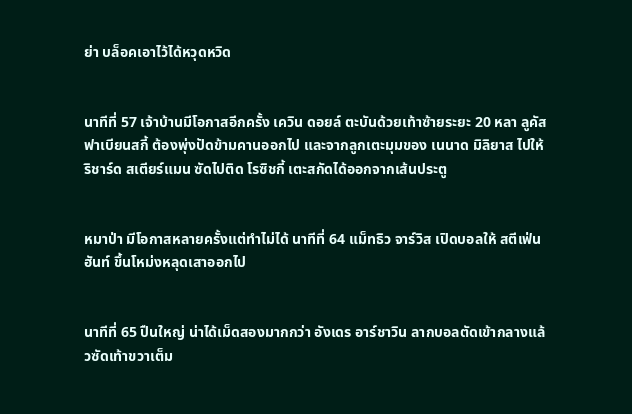ย่า บล็อคเอาไว้ได้หวุดหวิด


นาทีที่ 57 เจ้าบ้านมีโอกาสอีกครั้ง เควิน ดอยล์ ตะบันด้วยเท้าซ้ายระยะ 20 หลา ลูคัส ฟาเบียนสกี้ ต้องพุ่งปัดข้ามคานออกไป และจากลูกเตะมุมของ เนนาด มิลิยาส ไปให้ ริชาร์ด สเตียร์แมน ซัดไปติด โรซิชกี้ เตะสกัดได้ออกจากเส้นประตู


หมาป่า มีโอกาสหลายครั้งแต่ทำไม่ได้ นาทีที่ 64 แม็ทธิว จาร์วิส เปิดบอลให้ สตีเฟ่น ฮันท์ ขึ้นโหม่งหลุดเสาออกไป


นาทีที่ 65 ปืนใหญ่ น่าได้เม็ดสองมากกว่า อังเดร อาร์ชาวิน ลากบอลตัดเข้ากลางแล้วซัดเท้าขวาเต็ม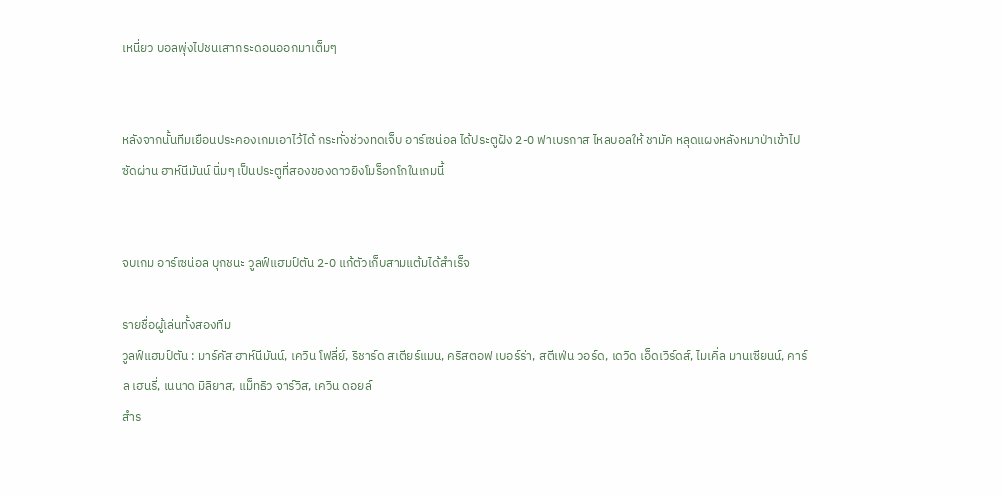เหนี่ยว บอลพุ่งไปชนเสากระดอนออกมาเต็มๆ


หลังจากนั้นทีมเยือนประคองเกมเอาไว้ได้ กระทั่งช่วงทดเจ็บ อาร์เซน่อล ได้ประตูฝัง 2-0 ฟาเบรกาส ไหลบอลให้ ชามัค หลุดแผงหลังหมาป่าเข้าไปซัดผ่าน ฮาห์นีมันน์ นิ่มๆ เป็นประตูที่สองของดาวยิงโมร็อกโกในเกมนี้


จบเกม อาร์เซน่อล บุกชนะ วูลฟ์แฮมป์ตัน 2-0 แก้ตัวเก็บสามแต้มได้สำเร็จ

รายชื่อผู้เล่นทั้งสองทีม
วูลฟ์แฮมป์ตัน : มาร์คัส ฮาห์นีมันน์, เควิน โฟลี่ย์, ริชาร์ด สเตียร์แมน, คริสตอฟ เบอร์ร่า, สตีเฟ่น วอร์ด, เดวิด เอ็ดเวิร์ดส์, ไมเคิ่ล มานเซียนน์, คาร์ล เฮนรี่, เนนาด มิลิยาส, แม็ทธิว จาร์วิส, เควิน ดอยล์
สำร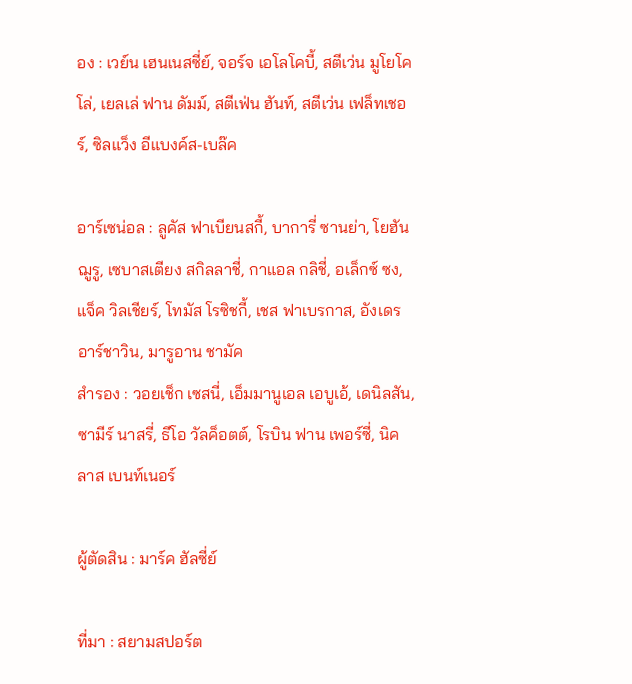อง : เวย์น เฮนเนสซี่ย์, จอร์จ เอโลโคบี้, สตีเว่น มูโยโคโล่, เยลเล่ ฟาน ดัมม์, สตีเฟ่น ฮันท์, สตีเว่น เฟล็ทเชอร์, ซิลแว็ง อีแบงค์ส-เบล๊ค

อาร์เซน่อล : ลูคัส ฟาเบียนสกี้, บาการี่ ซานย่า, โยฮัน ฌูรู, เซบาสเตียง สกิลลาชี่, กาแอล กลิชี่, อเล็กซ์ ซง, แจ็ค วิลเชียร์, โทมัส โรซิชกี้, เชส ฟาเบรกาส, อังเดร อาร์ชาวิน, มารูอาน ชามัค
สำรอง : วอยเช็ก เซสนี่, เอ็มมานูเอล เอบูเอ้, เดนิลสัน, ซามีร์ นาสรี่, ธีโอ วัลค็อตต์, โรบิน ฟาน เพอร์ซี่, นิคลาส เบนท์เนอร์

ผู้ตัดสิน : มาร์ค ฮัลซี่ย์

ที่มา : สยามสปอร์ต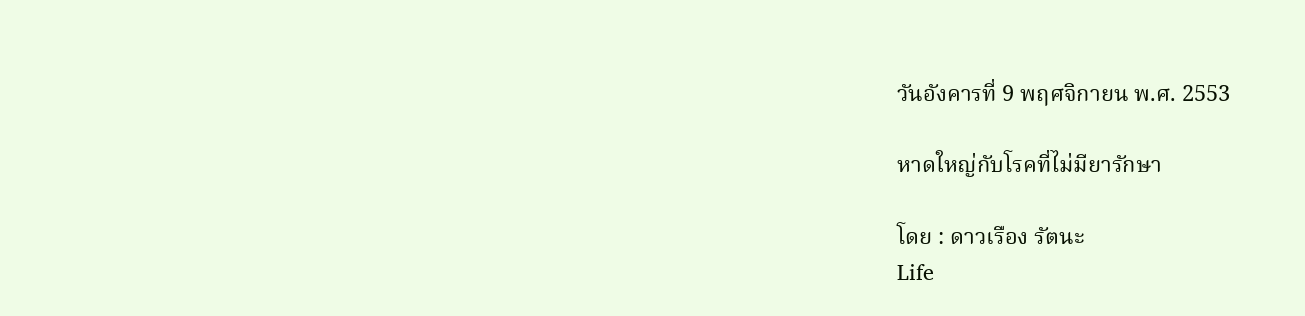วันอังคารที่ 9 พฤศจิกายน พ.ศ. 2553

หาดใหญ่กับโรคที่ไม่มียารักษา

โดย : ดาวเรือง รัตนะ
Life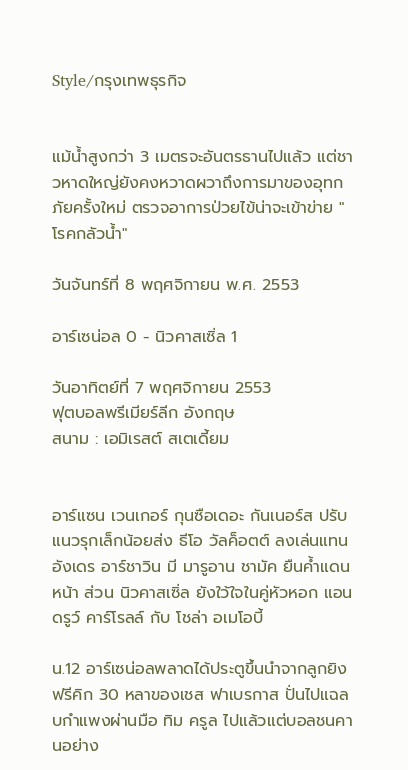Style/กรุงเทพธุรกิจ


แม้น้ำสูงกว่า 3 เมตรจะอันตรธานไปแล้ว แต่ชาวหาดใหญ่ยังคงหวาดผวาถึงการมาของอุทกภัยครั้งใหม่ ตรวจอาการป่วยไข้น่าจะเข้าข่าย "โรคกลัวน้ำ"

วันจันทร์ที่ 8 พฤศจิกายน พ.ศ. 2553

อาร์เซน่อล 0 - นิวคาสเซิ่ล 1

วันอาทิตย์ที่ 7 พฤศจิกายน 2553
ฟุตบอลพรีเมียร์ลีก อังกฤษ
สนาม : เอมิเรสต์ สเตเดี้ยม


อาร์แซน เวนเกอร์ กุนซือเดอะ กันเนอร์ส ปรับแนวรุกเล็กน้อยส่ง ธีโอ วัลค็อตต์ ลงเล่นแทน อังเดร อาร์ชาวิน มี มารูอาน ชามัค ยืนค้ำแดนหน้า ส่วน นิวคาสเซิ่ล ยังใว้ใจในคู่หัวหอก แอนดรูว์ คาร์โรลล์ กับ โชล่า อเมโอบี้

น.12 อาร์เซน่อลพลาดได้ประตูขึ้นนำจากลูกยิงฟรีคิก 30 หลาของเชส ฟาเบรกาส ปั่นไปแฉลบกำแพงผ่านมือ ทิม ครูล ไปแล้วแต่บอลชนคานอย่าง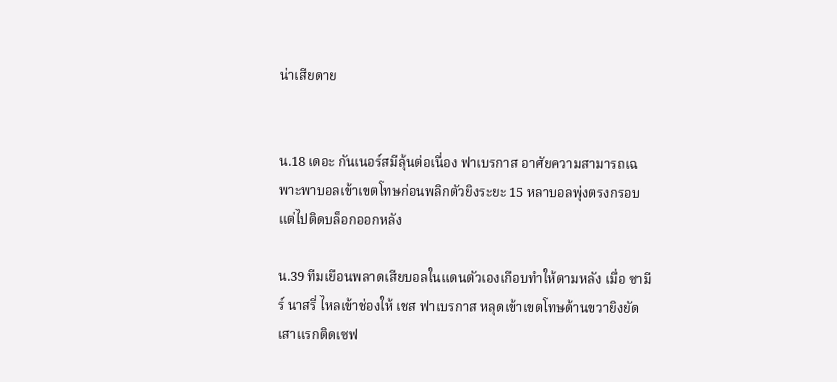น่าเสียดาย


น.18 เดอะ กันเนอร์สมีลุ้นต่อเนื่อง ฟาเบรกาส อาศัยความสามารถเฉพาะพาบอลเข้าเขตโทษก่อนพลิกตัวยิงระยะ 15 หลาบอลพุ่งตรงกรอบแต่ไปติดบล็อกออกหลัง

น.39 ทีมเยือนพลาดเสียบอลในแดนตัวเองเกือบทำให้ตามหลัง เมื่อ ซามีร์ นาสรี่ ไหลเข้าช่องให้ เชส ฟาเบรกาส หลุดเข้าเขตโทษด้านขวายิงยัดเสาแรกติดเซฟ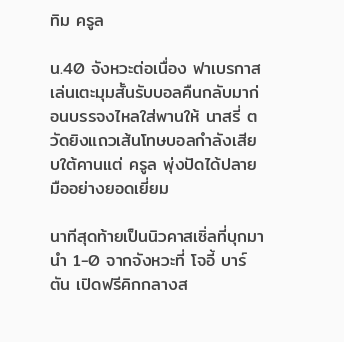ทิม ครูล

น.40 จังหวะต่อเนื่อง ฟาเบรกาสเล่นเตะมุมสั้นรับบอลคืนกลับมาก่อนบรรจงไหลใส่พานให้ นาสรี่ ตวัดยิงแถวเส้นโทษบอลกำลังเสียบใต้คานแต่ ครูล พุ่งปัดได้ปลายมืออย่างยอดเยี่ยม

นาทีสุดท้ายเป็นนิวคาสเซิ่ลที่บุกมานำ 1-0 จากจังหวะที่ โจอี้ บาร์ตัน เปิดฟรีคิกกลางส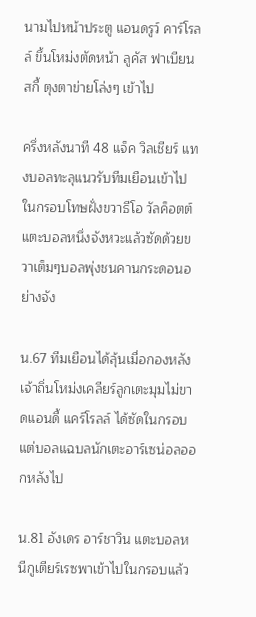นามไปหน้าประตู แอนดรูว์ คาร์โรลล์ ขึ้นโหม่งตัดหน้า ลูคัส ฟาเบียนสกี้ ตุงตาข่ายโล่งๆ เข้าไป

ครึ่งหลังนาที 48 แจ็ค วิลเชียร์ แทงบอลทะลุแนวรับทีมเยือนเข้าไปในกรอบโทษฝั่งขวาธีโอ วัลค็อตต์ แตะบอลหนึ่งจังหวะแล้วซัดด้วยขวาเต็มๆบอลพุ่งชนคานกระดอนอย่างจัง

น.67 ทีมเยือนได้ลุ้นเมื่อกองหลังเจ้าถิ่นโหม่งเคลียร์ลูกเตะมุมไม่ขาดแอนดี้ แคร์โรลล์ ได้ซัดในกรอบแต่บอลแฉบลนักเตะอาร์เซน่อลออกหลังไป

น.81 อังเดร อาร์ชาวิน แตะบอลหนีกูเตียร์เรซพาเข้าไปในกรอบแล้ว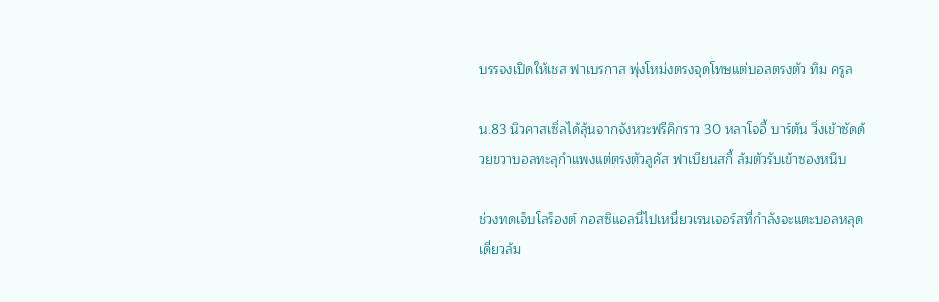บรรจงเปิดให้เชส ฟาเบรกาส พุ่งโหม่งตรงจุดโทษแต่บอลตรงตัว ทิม ครูล

น.83 นิวคาสเซิ่ลได้ลุ้นจากจังหวะฟรีคิกราว 30 หลาโจอี้ บาร์ตัน วิ่งเข้าซัดด้วยขวาบอลทะลุกำแพงแต่ตรงตัวลูคัส ฟาเบียนสกี้ ล้มตัวรับเข้าซองหนึบ

ช่วงทดเจ็บโลร็องต์ กอสซิแอลนี่ไปเหนี่ยวเรนเจอร์สที่กำลังจะแตะบอลหลุดเดี่ยวล้ม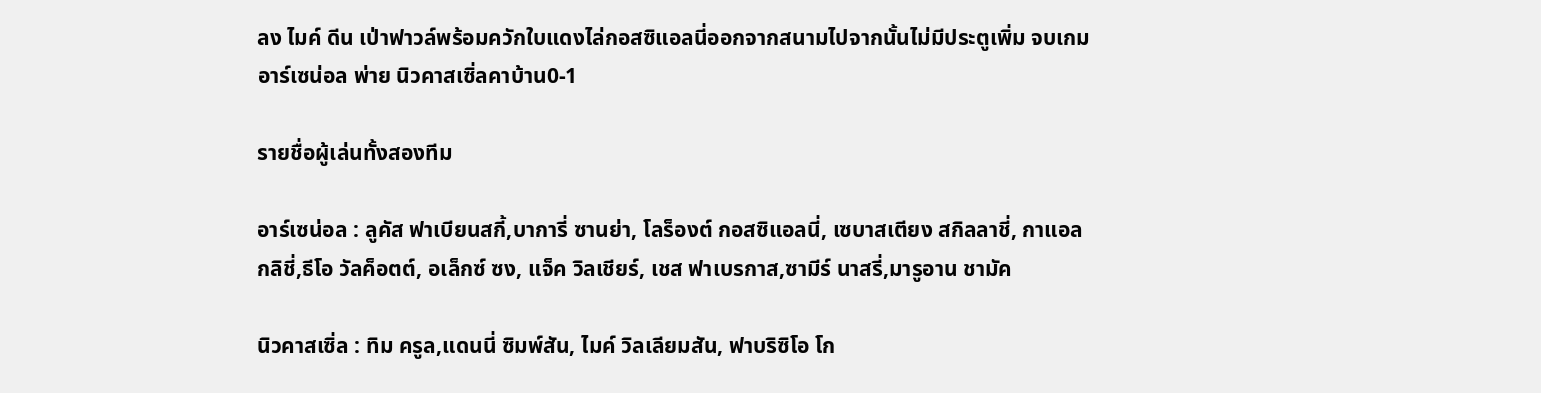ลง ไมค์ ดีน เป่าฟาวล์พร้อมควักใบแดงไล่กอสซิแอลนี่ออกจากสนามไปจากนั้นไม่มีประตูเพิ่ม จบเกมอาร์เซน่อล พ่าย นิวคาสเซิ่ลคาบ้าน0-1

รายชื่อผู้เล่นทั้งสองทีม

อาร์เซน่อล : ลูคัส ฟาเบียนสกี้,บาการี่ ซานย่า, โลร็องต์ กอสซิแอลนี่, เซบาสเตียง สกิลลาชี่, กาแอล กลิชี่,ธีโอ วัลค็อตต์, อเล็กซ์ ซง, แจ็ค วิลเชียร์, เชส ฟาเบรกาส,ซามีร์ นาสรี่,มารูอาน ชามัค

นิวคาสเซิ่ล : ทิม ครูล,แดนนี่ ซิมพ์สัน, ไมค์ วิลเลียมสัน, ฟาบริซิโอ โก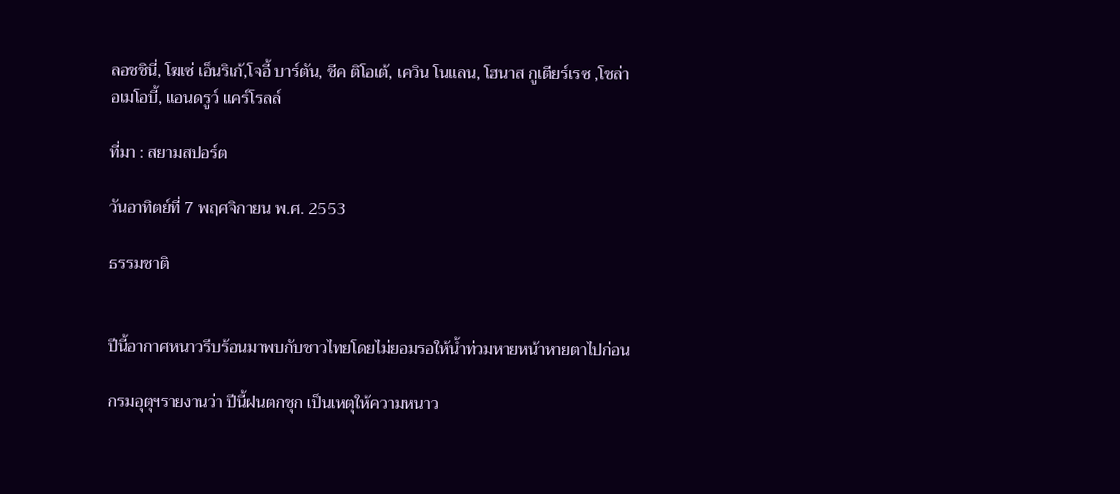ลอชชินี่, โฆเซ่ เอ็นริเก้,โจอี้ บาร์ตัน, ชีค ติโอเต้, เควิน โนแลน, โฮนาส กูเตียร์เรซ ,โชล่า อเมโอบี้, แอนดรูว์ แคร์โรลล์

ที่มา : สยามสปอร์ต

วันอาทิตย์ที่ 7 พฤศจิกายน พ.ศ. 2553

ธรรมชาติ


ปีนี้อากาศหนาวรีบร้อนมาพบกับชาวไทยโดยไม่ยอมรอให้น้ำท่วมหายหน้าหายตาไปก่อน

กรมอุตุฯรายงานว่า ปีนี้ฝนตกชุก เป็นเหตุให้ความหนาว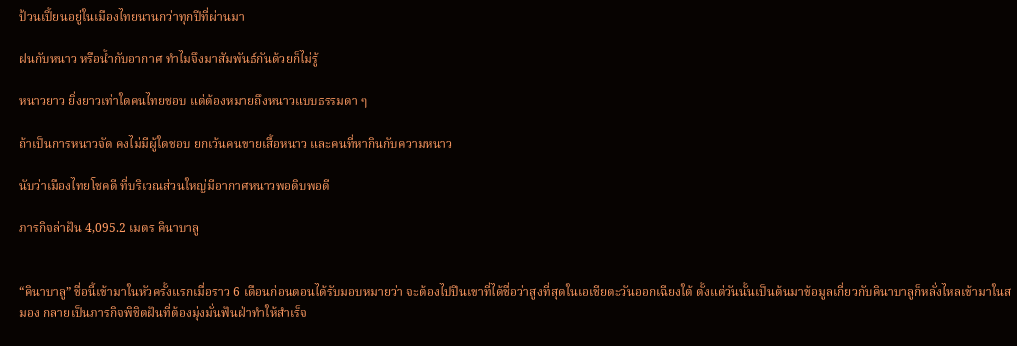ป้วนเปี้ยนอยู่ในเมืองไทยนานกว่าทุกปีที่ผ่านมา

ฝนกับหนาว หรือน้ำกับอากาศ ทำไมจึงมาสัมพันธ์กันด้วยก็ไม่รู้

หนาวยาว ยิ่งยาวเท่าใดคนไทยชอบ แต่ต้องหมายถึงหนาวแบบธรรมดา ๆ

ถ้าเป็นการหนาวจัด คงไม่มีผู้ใดชอบ ยกเว้นคนขายเสื้อหนาว และคนที่หากินกับความหนาว

นับว่าเมืองไทยโชคดี ที่บริเวณส่วนใหญ่มีอากาศหนาวพอดิบพอดี

ภารกิจล่าฝัน 4,095.2 เมตร คินาบาลู


“คินาบาลู” ชื่อนี้เข้ามาในหัวครั้งแรกเมื่อราว 6 เดือนก่อนตอนได้รับมอบหมายว่า จะต้องไปปีนเขาที่ได้ชื่อว่าสูงที่สุดในเอเชียตะวันออกเฉียงใต้ ตั้งแต่วันนั้นเป็นต้นมาข้อมูลเกี่ยวกับคินาบาลูก็หลั่งไหลเข้ามาในสมอง กลายเป็นภารกิจพิชิตฝันที่ต้องมุ่งมั่นฟันฝ่าทำให้สำเร็จ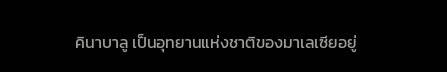คินาบาลู เป็นอุทยานแห่งชาติของมาเลเซียอยู่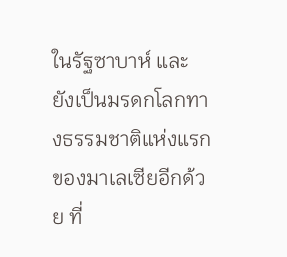ในรัฐซาบาห์ และยังเป็นมรดกโลกทางธรรมชาติแห่งแรกของมาเลเซียอีกด้วย ที่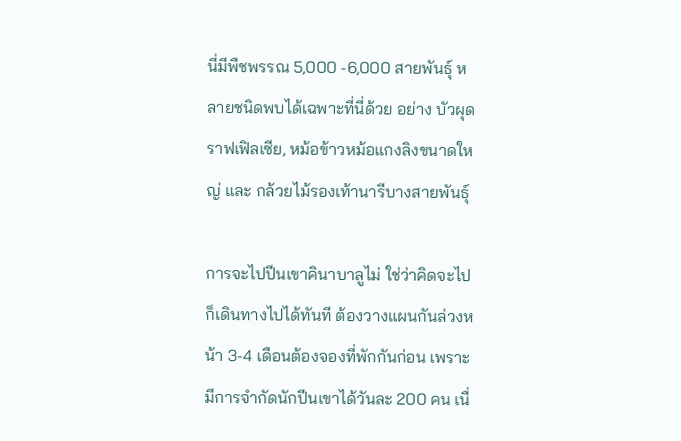นี่มีพืชพรรณ 5,000 -6,000 สายพันธุ์ หลายชนิดพบได้เฉพาะที่นี่ด้วย อย่าง บัวผุดราฟเฟิลเซีย, หม้อข้าวหม้อแกงลิงขนาดใหญ่ และ กล้วยไม้รองเท้านารีบางสายพันธุ์

การจะไปปีนเขาคินาบาลูไม่ ใช่ว่าคิดจะไปก็เดินทางไปได้ทันที ต้องวางแผนกันล่วงหน้า 3-4 เดือนต้องจองที่พักกันก่อน เพราะมีการจำกัดนักปีนเขาได้วันละ 200 คน เนื่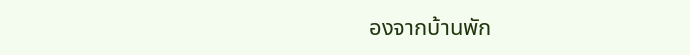องจากบ้านพัก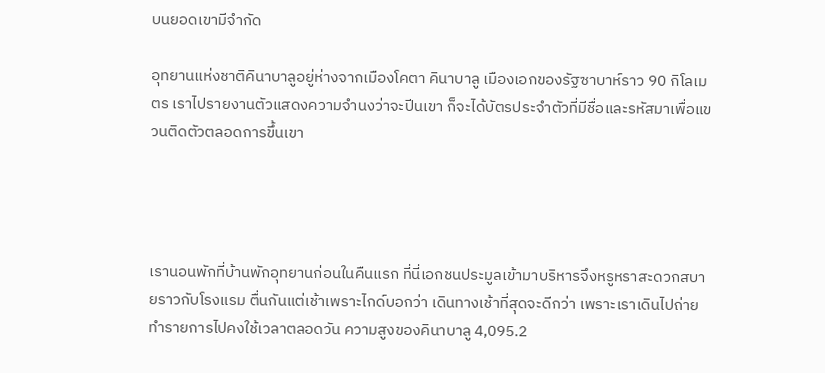บนยอดเขามีจำกัด

อุทยานแห่งชาติคินาบาลูอยู่ห่างจากเมืองโคตา คินาบาลู เมืองเอกของรัฐซาบาห์ราว 90 กิโลเมตร เราไปรายงานตัวแสดงความจำนงว่าจะปีนเขา ก็จะได้บัตรประจำตัวที่มีชื่อและรหัสมาเพื่อแขวนติดตัวตลอดการขึ้นเขา




เรานอนพักที่บ้านพักอุทยานก่อนในคืนแรก ที่นี่เอกชนประมูลเข้ามาบริหารจึงหรูหราสะดวกสบายราวกับโรงแรม ตื่นกันแต่เช้าเพราะไกด์บอกว่า เดินทางเช้าที่สุดจะดีกว่า เพราะเราเดินไปถ่ายทำรายการไปคงใช้เวลาตลอดวัน ความสูงของคินาบาลู 4,095.2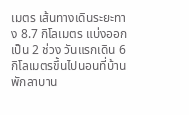เมตร เส้นทางเดินระยะทาง 8.7 กิโลเมตร แบ่งออกเป็น 2 ช่วง วันแรกเดิน 6 กิโลเมตรขึ้นไปนอนที่บ้านพักลาบาน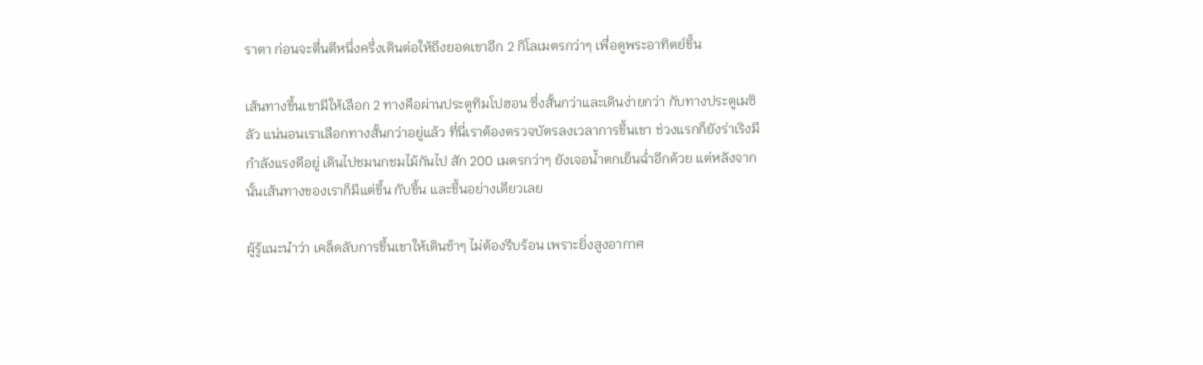ราตา ก่อนจะตื่นตีหนึ่งครึ่งเดินต่อให้ถึงยอดเขาอีก 2 กิโลเมตรกว่าๆ เพื่อดูพระอาทิตย์ขึ้น

เส้นทางขึ้นเขามีให้เลือก 2 ทางคือผ่านประตูทิมโปฮอน ซึ่งสั้นกว่าและเดินง่ายกว่า กับทางประตูเมซิลัว แน่นอนเราเลือกทางสั้นกว่าอยู่แล้ว ที่นี่เราต้องตรวจบัตรลงเวลาการขึ้นเขา ช่วงแรกก็ยังร่าเริงมีกำลังแรงดีอยู่ เดินไปชมนกชมไม้กันไป สัก 200 เมตรกว่าๆ ยังเจอน้ำตกเย็นฉ่ำอีกด้วย แต่หลังจากนั้นเส้นทางของเราก็มีแต่ขึ้น กับขึ้น และขึ้นอย่างเดียวเลย

ผู้รู้แนะนำว่า เคล็ดลับการขึ้นเขาให้เดินช้าๆ ไม่ต้องรีบร้อน เพราะยิ่งสูงอากาศ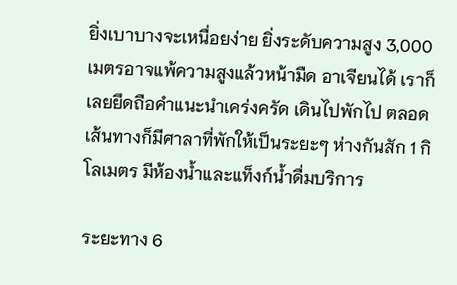ยิ่งเบาบางจะเหนื่อยง่าย ยิ่งระดับความสูง 3,000 เมตรอาจแพ้ความสูงแล้วหน้ามืด อาเจียนได้ เราก็เลยยึดถือคำแนะนำเคร่งครัด เดินไปพักไป ตลอดเส้นทางก็มีศาลาที่พักให้เป็นระยะๆ ห่างกันสัก 1 กิโลเมตร มีห้องน้ำและแท็งก์น้ำดื่มบริการ

ระยะทาง 6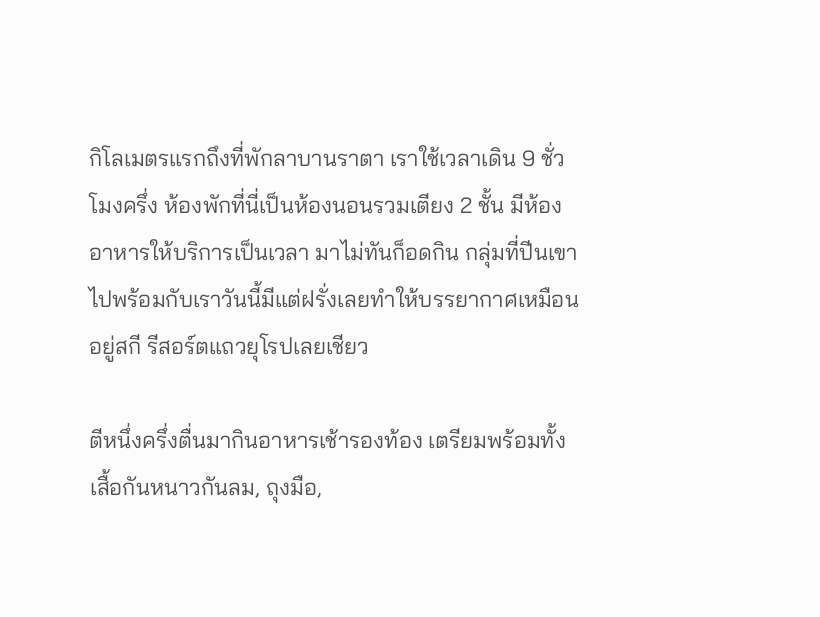กิโลเมตรแรกถึงที่พักลาบานราตา เราใช้เวลาเดิน 9 ชั่วโมงครึ่ง ห้องพักที่นี่เป็นห้องนอนรวมเตียง 2 ชั้น มีห้องอาหารให้บริการเป็นเวลา มาไม่ทันก็อดกิน กลุ่มที่ปีนเขาไปพร้อมกับเราวันนี้มีแต่ฝรั่งเลยทำให้บรรยากาศเหมือนอยู่สกี รีสอร์ตแถวยุโรปเลยเชียว

ตีหนึ่งครึ่งตื่นมากินอาหารเช้ารองท้อง เตรียมพร้อมทั้งเสื้อกันหนาวกันลม, ถุงมือ,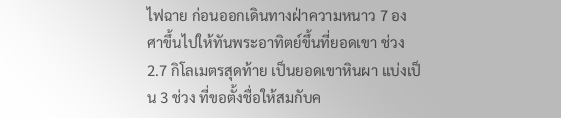ไฟฉาย ก่อนออกเดินทางฝ่าความหนาว 7 องศาขึ้นไปให้ทันพระอาทิตย์ขึ้นที่ยอดเขา ช่วง 2.7 กิโลเมตรสุดท้าย เป็นยอดเขาหินผา แบ่งเป็น 3 ช่วง ที่ขอตั้งชื่อให้สมกับค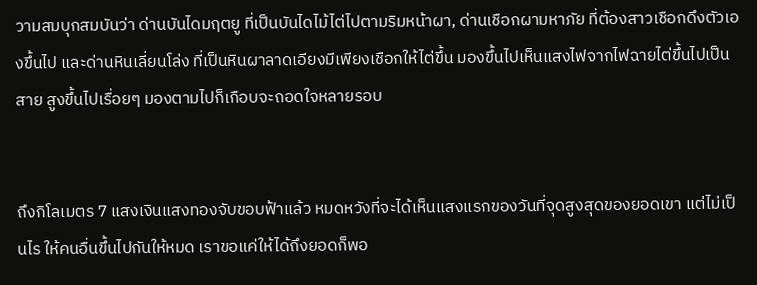วามสมบุกสมบันว่า ด่านบันไดมฤตยู ที่เป็นบันไดไม้ไต่ไปตามริมหน้าผา, ด่านเชือกผามหาภัย ที่ต้องสาวเชือกดึงตัวเองขึ้นไป และด่านหินเลี่ยนโล่ง ที่เป็นหินผาลาดเอียงมีเพียงเชือกให้ไต่ขึ้น มองขึ้นไปเห็นแสงไฟจากไฟฉายไต่ขึ้นไปเป็นสาย สูงขึ้นไปเรื่อยๆ มองตามไปก็เกือบจะถอดใจหลายรอบ


ถึงกิโลเมตร 7 แสงเงินแสงทองจับขอบฟ้าแล้ว หมดหวังที่จะได้เห็นแสงแรกของวันที่จุดสูงสุดของยอดเขา แต่ไม่เป็นไร ให้คนอื่นขึ้นไปกันให้หมด เราขอแค่ให้ได้ถึงยอดก็พอ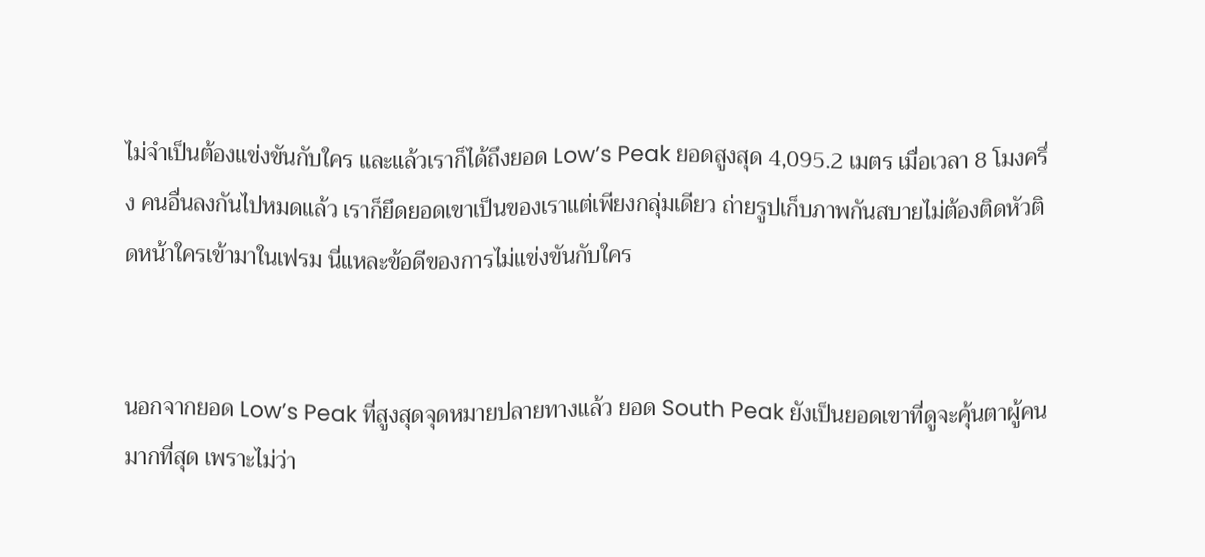ไม่จำเป็นต้องแข่งขันกับใคร และแล้วเราก็ได้ถึงยอด Low’s Peak ยอดสูงสุด 4,095.2 เมตร เมื่อเวลา 8 โมงครึ่ง คนอื่นลงกันไปหมดแล้ว เราก็ยึดยอดเขาเป็นของเราแต่เพียงกลุ่มเดียว ถ่ายรูปเก็บภาพกันสบายไม่ต้องติดหัวติดหน้าใครเข้ามาในเฟรม นี่แหละข้อดีของการไม่แข่งขันกับใคร


นอกจากยอด Low’s Peak ที่สูงสุดจุดหมายปลายทางแล้ว ยอด South Peak ยังเป็นยอดเขาที่ดูจะคุ้นตาผู้คนมากที่สุด เพราะไม่ว่า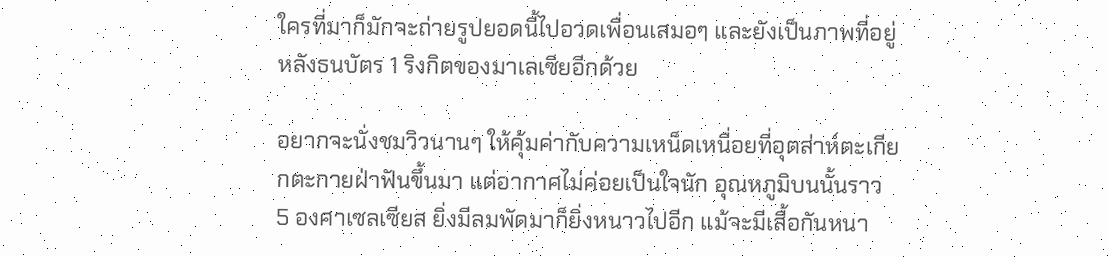ใครที่มาก็มักจะถ่ายรูปยอดนี้ไปอวดเพื่อนเสมอๆ และยังเป็นภาพที่อยู่หลังธนบัตร 1 ริงกิตของมาเลเซียอีกด้วย

อยากจะนั่งชมวิวนานๆ ให้คุ้มค่ากับความเหน็ดเหนื่อยที่อุตส่าห์ตะเกียกตะกายฝ่าฟันขึ้นมา แต่อากาศไม่ค่อยเป็นใจนัก อุณหภูมิบนนั้นราว 5 องศาเซลเซียส ยิ่งมีลมพัดมาก็ยิ่งหนาวไปอีก แม้จะมีเสื้อกันหนา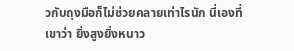วกับถุงมือก็ไม่ช่วยคลายเท่าไรนัก นี่เองที่เขาว่า ยิ่งสูงยิ่งหนาว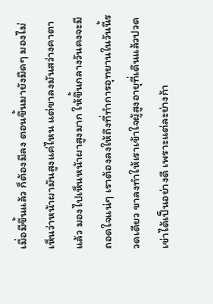เมื่อมีขึ้นแล้ว ก็ต้องมีลง ตอนขึ้นมายังมืดๆ มองไม่เห็นว่าหน้าผามันสูงแค่ไหน แต่ขาลงมันสว่างคาตาแล้ว มองไปเห็นหน้าผาสูงมาก ให้ขึ้นกลางวันคงจะมีถอดใจแน่ๆ เราต้องลงให้ถึงที่ทำการอุทยานในวันนี้รวดเดียว ขาลงทำให้เราเข้าใจผู้สูงอายุที่เดินแล้วปวดเข่าได้เป็นอย่างดี เพราะแต่ละย่างก้า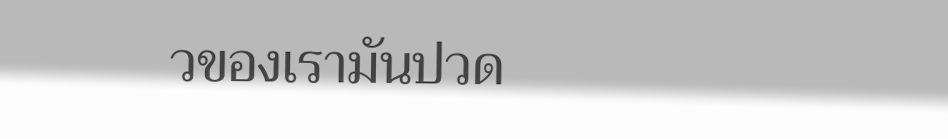วของเรามันปวด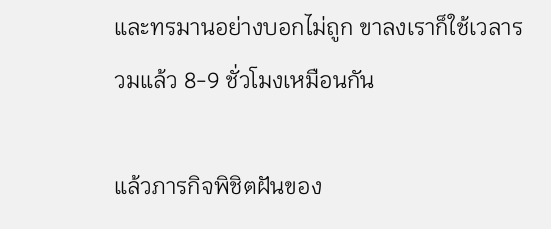และทรมานอย่างบอกไม่ถูก ขาลงเราก็ใช้เวลารวมแล้ว 8-9 ชั่วโมงเหมือนกัน

แล้วภารกิจพิชิตฝันของ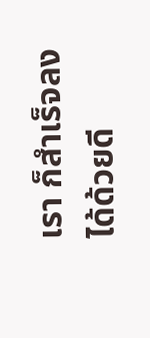เรา ก็สำเร็จลงได้ด้วยดี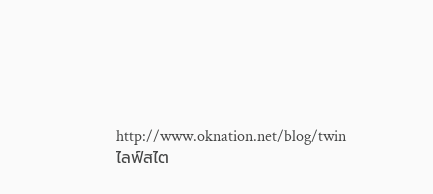http://www.oknation.net/blog/twin
ไลฟ์สไต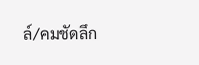ล์/คมชัดลึก